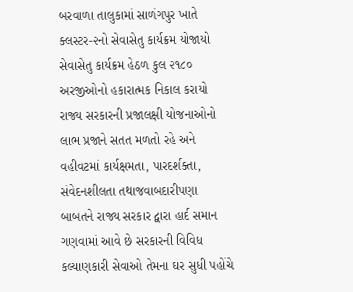બરવાળા તાલુકામાં સાળંગપુર ખાતે ક્લસ્ટર-૨નો સેવાસેતુ કાર્યક્રમ યોજાયો સેવાસેતુ કાર્યક્રમ હેઠળ કુલ ૨૧૮૦ અરજીઓનો હકારાત્મક નિકાલ કરાયો રાજ્ય સરકારની પ્રજાલક્ષી યોજનાઓનો લાભ પ્રજાને સતત મળતો રહે અને વહીવટમાં કાર્યક્ષમતા, પારદર્શક્તા, સંવેદનશીલતા તથાજવાબદારીપણા બાબતને રાજ્ય સરકાર દ્વારા હાર્દ સમાન ગણવામાં આવે છે સરકારની વિવિધ કલ્યાણકારી સેવાઓ તેમના ઘર સુધી પહોંચે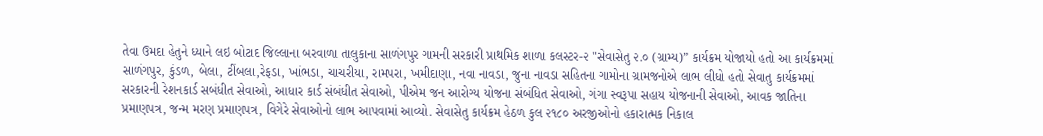તેવા ઉમદા હેતુને ધ્યાને લઇ બોટાદ જિલ્લાના બરવાળા તાલુકાના સાળંગપુર ગામની સરકારી પ્રાથમિક શાળા કલસ્ટર-૨ "સેવાસેતુ ૨.૦ (ગ્રામ્ય)” કાર્યક્રમ યોજાયો હતો આ કાર્યક્રમમાં સાળંગપુર, કુંડળ, બેલા, ટીંબલા,રેફડા, ખાંભડા, ચાચરીયા, રામપરા, ખમીદાણા, નવા નાવડા, જુના નાવડા સહિતના ગામોના ગ્રામજનોએ લાભ લીધો હતો સેવાતુ કાર્યક્રમમાં સરકારની રેશનકાર્ડ સબંધીત સેવાઓ, આધાર કાર્ડ સંબંધીત સેવાઓ, પીએમ જન આરોગ્ય યોજના સંબંધિત સેવાઓ, ગંગા સ્વરૂપા સહાય યોજનાની સેવાઓ, આવક જાતિના પ્રમાણપત્ર, જન્મ મરણ પ્રમાણપત્ર, વિગેરે સેવાઓનો લાભ આપવામાં આવ્યો. સેવાસેતુ કાર્યક્રમ હેઠળ કુલ ૨૧૮૦ અરજીઓનો હકારાત્મક નિકાલ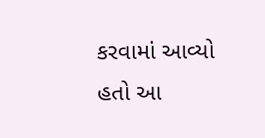કરવામાં આવ્યો હતો આ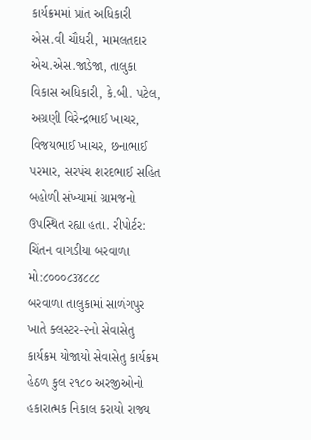કાર્યક્રમમાં પ્રાંત અધિકારી એસ.વી ચૌધરી, મામલતદાર એચ.એસ.જાડેજા, તાલુકા વિકાસ અધિકારી, કે.બી. પટેલ, અગ્રણી વિરેન્દ્રભાઈ ખાચર, વિજયભાઈ ખાચર, છનાભાઈ પરમાર, સરપંચ શરદભાઈ સહિત બહોળી સંખ્યામાં ગ્રામજનો ઉપસ્થિત રહ્યા હતા. રીપોર્ટર: ચિંતન વાગડીયા બરવાળા મો:૮૦૦૦૮૩૪૮૮૮
બરવાળા તાલુકામાં સાળંગપુર ખાતે ક્લસ્ટર-૨નો સેવાસેતુ કાર્યક્રમ યોજાયો સેવાસેતુ કાર્યક્રમ હેઠળ કુલ ૨૧૮૦ અરજીઓનો હકારાત્મક નિકાલ કરાયો રાજ્ય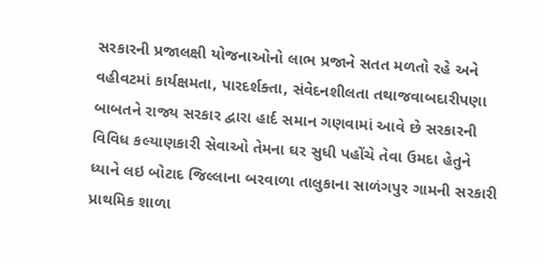સરકારની પ્રજાલક્ષી યોજનાઓનો લાભ પ્રજાને સતત મળતો રહે અને વહીવટમાં કાર્યક્ષમતા, પારદર્શક્તા, સંવેદનશીલતા તથાજવાબદારીપણા બાબતને રાજ્ય સરકાર દ્વારા હાર્દ સમાન ગણવામાં આવે છે સરકારની વિવિધ કલ્યાણકારી સેવાઓ તેમના ઘર સુધી પહોંચે તેવા ઉમદા હેતુને ધ્યાને લઇ બોટાદ જિલ્લાના બરવાળા તાલુકાના સાળંગપુર ગામની સરકારી પ્રાથમિક શાળા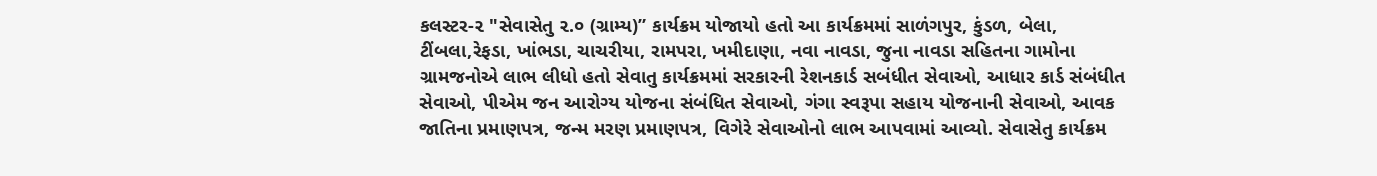કલસ્ટર-૨ "સેવાસેતુ ૨.૦ (ગ્રામ્ય)” કાર્યક્રમ યોજાયો હતો આ કાર્યક્રમમાં સાળંગપુર, કુંડળ, બેલા, ટીંબલા,રેફડા, ખાંભડા, ચાચરીયા, રામપરા, ખમીદાણા, નવા નાવડા, જુના નાવડા સહિતના ગામોના ગ્રામજનોએ લાભ લીધો હતો સેવાતુ કાર્યક્રમમાં સરકારની રેશનકાર્ડ સબંધીત સેવાઓ, આધાર કાર્ડ સંબંધીત સેવાઓ, પીએમ જન આરોગ્ય યોજના સંબંધિત સેવાઓ, ગંગા સ્વરૂપા સહાય યોજનાની સેવાઓ, આવક જાતિના પ્રમાણપત્ર, જન્મ મરણ પ્રમાણપત્ર, વિગેરે સેવાઓનો લાભ આપવામાં આવ્યો. સેવાસેતુ કાર્યક્રમ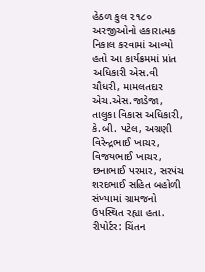હેઠળ કુલ ૨૧૮૦ અરજીઓનો હકારાત્મક નિકાલ કરવામાં આવ્યો હતો આ કાર્યક્રમમાં પ્રાંત અધિકારી એસ.વી ચૌધરી, મામલતદાર એચ.એસ.જાડેજા, તાલુકા વિકાસ અધિકારી, કે.બી. પટેલ, અગ્રણી વિરેન્દ્રભાઈ ખાચર, વિજયભાઈ ખાચર, છનાભાઈ પરમાર, સરપંચ શરદભાઈ સહિત બહોળી સંખ્યામાં ગ્રામજનો ઉપસ્થિત રહ્યા હતા. રીપોર્ટર: ચિંતન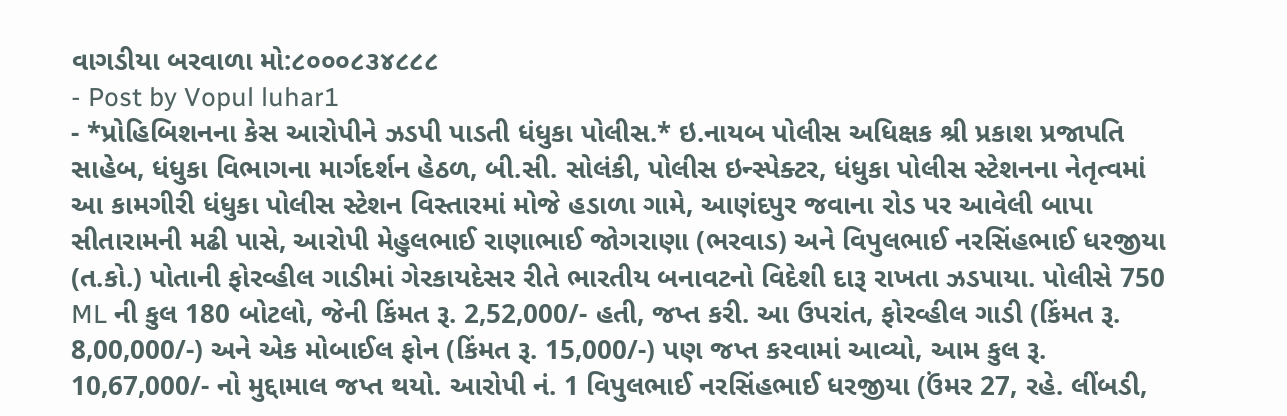વાગડીયા બરવાળા મો:૮૦૦૦૮૩૪૮૮૮
- Post by Vopul luhar1
- *પ્રોહિબિશનના કેસ આરોપીને ઝડપી પાડતી ધંધુકા પોલીસ.* ઇ.નાયબ પોલીસ અધિક્ષક શ્રી પ્રકાશ પ્રજાપતિ સાહેબ, ધંધુકા વિભાગના માર્ગદર્શન હેઠળ, બી.સી. સોલંકી, પોલીસ ઇન્સ્પેક્ટર, ધંધુકા પોલીસ સ્ટેશનના નેતૃત્વમાં આ કામગીરી ધંધુકા પોલીસ સ્ટેશન વિસ્તારમાં મોજે હડાળા ગામે, આણંદપુર જવાના રોડ પર આવેલી બાપા સીતારામની મઢી પાસે, આરોપી મેહુલભાઈ રાણાભાઈ જોગરાણા (ભરવાડ) અને વિપુલભાઈ નરસિંહભાઈ ધરજીયા (ત.કો.) પોતાની ફોરવ્હીલ ગાડીમાં ગેરકાયદેસર રીતે ભારતીય બનાવટનો વિદેશી દારૂ રાખતા ઝડપાયા. પોલીસે 750 ML ની કુલ 180 બોટલો, જેની કિંમત રૂ. 2,52,000/- હતી, જપ્ત કરી. આ ઉપરાંત, ફોરવ્હીલ ગાડી (કિંમત રૂ. 8,00,000/-) અને એક મોબાઈલ ફોન (કિંમત રૂ. 15,000/-) પણ જપ્ત કરવામાં આવ્યો, આમ કુલ રૂ. 10,67,000/- નો મુદ્દામાલ જપ્ત થયો. આરોપી નં. 1 વિપુલભાઈ નરસિંહભાઈ ધરજીયા (ઉંમર 27, રહે. લીંબડી,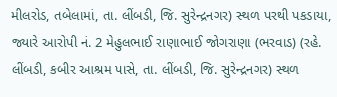મીલરોડ, તબેલામાં, તા. લીંબડી, જિ. સુરેન્દ્રનગર) સ્થળ પરથી પકડાયા, જ્યારે આરોપી નં. 2 મેહુલભાઈ રાણાભાઈ જોગરાણા (ભરવાડ) (રહે. લીંબડી, કબીર આશ્રમ પાસે, તા. લીંબડી, જિ. સુરેન્દ્રનગર) સ્થળ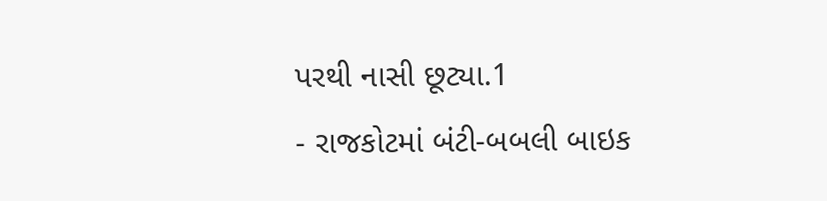પરથી નાસી છૂટ્યા.1
- રાજકોટમાં બંટી-બબલી બાઇક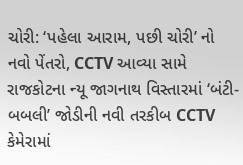ચોરી: ‘પહેલા આરામ, પછી ચોરી’ નો નવો પેંતરો, CCTV આવ્યા સામે રાજકોટના ન્યૂ જાગનાથ વિસ્તારમાં ‘બંટી-બબલી’ જોડીની નવી તરકીબ CCTV કેમેરામાં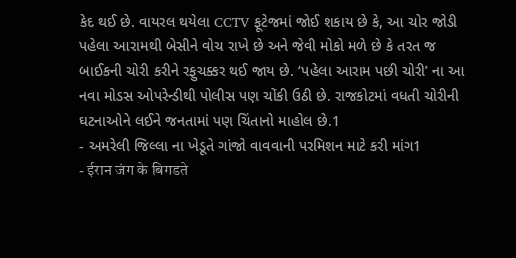કેદ થઈ છે. વાયરલ થયેલા CCTV ફૂટેજમાં જોઈ શકાય છે કે, આ ચોર જોડી પહેલા આરામથી બેસીને વોચ રાખે છે અને જેવી મોકો મળે છે કે તરત જ બાઈકની ચોરી કરીને રફુચક્કર થઈ જાય છે. ‘પહેલા આરામ પછી ચોરી’ ના આ નવા મોડસ ઓપરેન્ડીથી પોલીસ પણ ચોંકી ઉઠી છે. રાજકોટમાં વધતી ચોરીની ઘટનાઓને લઈને જનતામાં પણ ચિંતાનો માહોલ છે.1
- અમરેલી જિલ્લા ના ખેડૂતે ગાંજો વાવવાની પરમિશન માટે કરી માંગ1
- ईरान जंग के बिगडते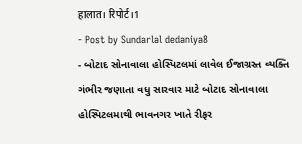हालात। रिपोर्ट।1
- Post by Sundarlal dedaniya8
- બોટાદ સોનાવાલા હોસ્પિટલમાં લાવેલ ઈજાગ્રસ્ત વ્યક્તિ ગંભીર જણાતા વધુ સારવાર માટે બોટાદ સોનાવાલા હોસ્પિટલમાથી ભાવનગર ખાતે રીફર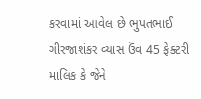કરવામાં આવેલ છે ભુપતભાઈ ગીરજાશંકર વ્યાસ ઉંવ 45 ફેક્ટરી માલિક કે જેને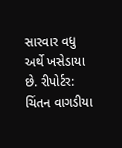સારવાર વધુ અર્થે ખસેડાયા છે. રીપોર્ટર: ચિંતન વાગડીયા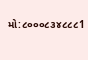મો:૮૦૦૦૮૩૪૮૮૮1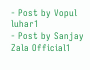- Post by Vopul luhar1
- Post by Sanjay Zala Official1